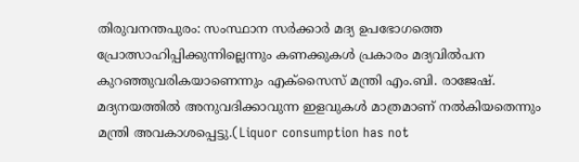തിരുവനന്തപുരം: സംസ്ഥാന സർക്കാർ മദ്യ ഉപഭോഗത്തെ പ്രോത്സാഹിപ്പിക്കുന്നില്ലെന്നും കണക്കുകൾ പ്രകാരം മദ്യവിൽപന കുറഞ്ഞുവരികയാണെന്നും എക്സൈസ് മന്ത്രി എം.ബി. രാജേഷ്. മദ്യനയത്തിൽ അനുവദിക്കാവുന്ന ഇളവുകൾ മാത്രമാണ് നൽകിയതെന്നും മന്ത്രി അവകാശപ്പെട്ടു.(Liquor consumption has not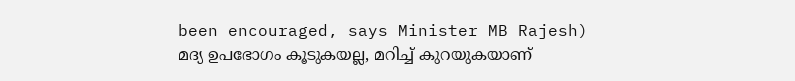been encouraged, says Minister MB Rajesh)
മദ്യ ഉപഭോഗം കൂടുകയല്ല, മറിച്ച് കുറയുകയാണ്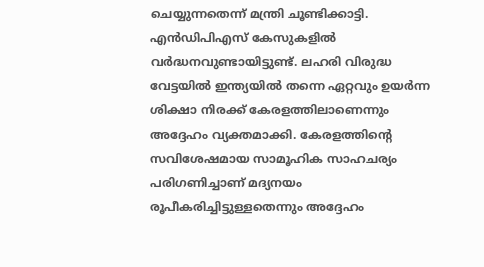ചെയ്യുന്നതെന്ന് മന്ത്രി ചൂണ്ടിക്കാട്ടി. എൻഡിപിഎസ് കേസുകളിൽ വർദ്ധനവുണ്ടായിട്ടുണ്ട്. ലഹരി വിരുദ്ധ വേട്ടയിൽ ഇന്ത്യയിൽ തന്നെ ഏറ്റവും ഉയർന്ന ശിക്ഷാ നിരക്ക് കേരളത്തിലാണെന്നും അദ്ദേഹം വ്യക്തമാക്കി. കേരളത്തിന്റെ സവിശേഷമായ സാമൂഹിക സാഹചര്യം പരിഗണിച്ചാണ് മദ്യനയം രൂപീകരിച്ചിട്ടുള്ളതെന്നും അദ്ദേഹം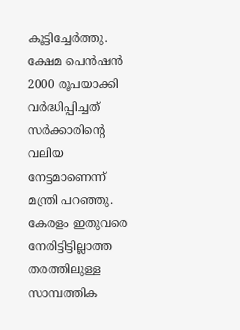കൂട്ടിച്ചേർത്തു.
ക്ഷേമ പെൻഷൻ 2000 രൂപയാക്കി വർദ്ധിപ്പിച്ചത് സർക്കാരിന്റെ വലിയ നേട്ടമാണെന്ന് മന്ത്രി പറഞ്ഞു. കേരളം ഇതുവരെ നേരിട്ടിട്ടില്ലാത്ത തരത്തിലുള്ള സാമ്പത്തിക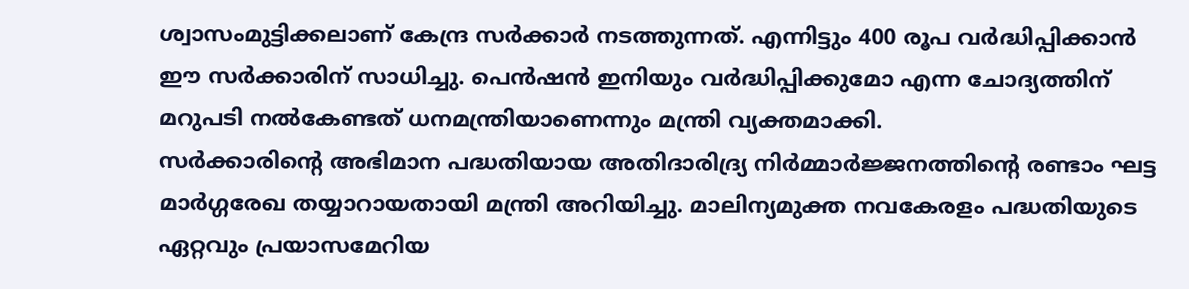ശ്വാസംമുട്ടിക്കലാണ് കേന്ദ്ര സർക്കാർ നടത്തുന്നത്. എന്നിട്ടും 400 രൂപ വർദ്ധിപ്പിക്കാൻ ഈ സർക്കാരിന് സാധിച്ചു. പെൻഷൻ ഇനിയും വർദ്ധിപ്പിക്കുമോ എന്ന ചോദ്യത്തിന് മറുപടി നൽകേണ്ടത് ധനമന്ത്രിയാണെന്നും മന്ത്രി വ്യക്തമാക്കി.
സർക്കാരിന്റെ അഭിമാന പദ്ധതിയായ അതിദാരിദ്ര്യ നിർമ്മാർജ്ജനത്തിന്റെ രണ്ടാം ഘട്ട മാർഗ്ഗരേഖ തയ്യാറായതായി മന്ത്രി അറിയിച്ചു. മാലിന്യമുക്ത നവകേരളം പദ്ധതിയുടെ ഏറ്റവും പ്രയാസമേറിയ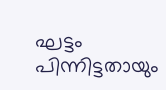ഘട്ടം പിന്നിട്ടതായും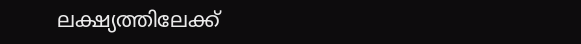ലക്ഷ്യത്തിലേക്ക്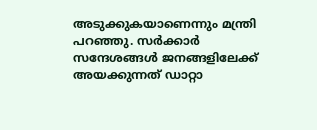അടുക്കുകയാണെന്നും മന്ത്രി പറഞ്ഞു. സർക്കാർ സന്ദേശങ്ങൾ ജനങ്ങളിലേക്ക് അയക്കുന്നത് ഡാറ്റാ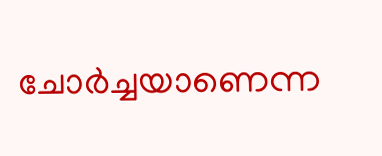ചോർച്ചയാണെന്ന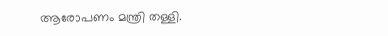ആരോപണം മന്ത്രി തള്ളി.